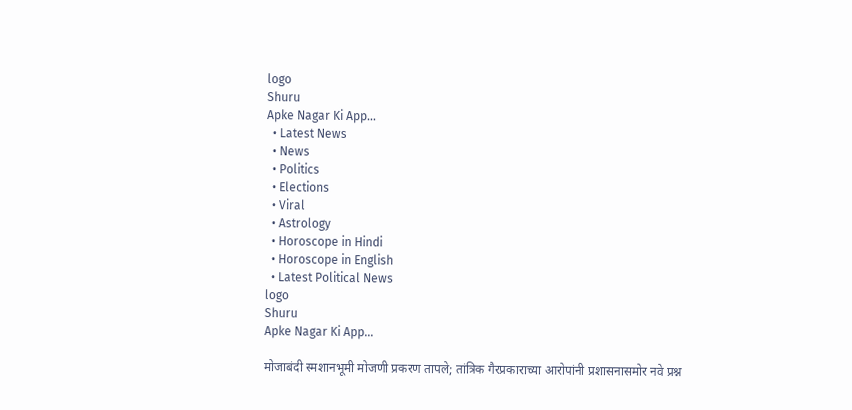logo
Shuru
Apke Nagar Ki App…
  • Latest News
  • News
  • Politics
  • Elections
  • Viral
  • Astrology
  • Horoscope in Hindi
  • Horoscope in English
  • Latest Political News
logo
Shuru
Apke Nagar Ki App…

मोजाबंदी स्मशानभूमी मोजणी प्रकरण तापले; तांत्रिक गैरप्रकाराच्या आरोपांनी प्रशासनासमोर नवे प्रश्न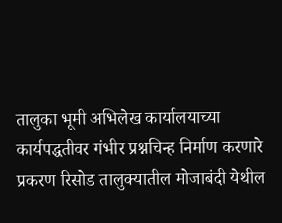तालुका भूमी अभिलेख कार्यालयाच्या कार्यपद्धतीवर गंभीर प्रश्नचिन्ह निर्माण करणारे प्रकरण रिसोड तालुक्यातील मोजाबंदी येथील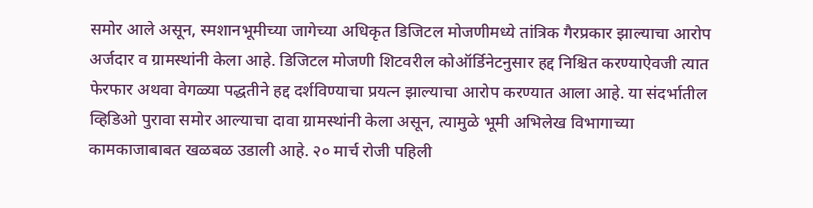समोर आले असून, स्मशानभूमीच्या जागेच्या अधिकृत डिजिटल मोजणीमध्ये तांत्रिक गैरप्रकार झाल्याचा आरोप अर्जदार व ग्रामस्थांनी केला आहे. डिजिटल मोजणी शिटवरील कोऑर्डिनेटनुसार हद्द निश्चित करण्याऐवजी त्यात फेरफार अथवा वेगळ्या पद्धतीने हद्द दर्शविण्याचा प्रयत्न झाल्याचा आरोप करण्यात आला आहे. या संदर्भातील व्हिडिओ पुरावा समोर आल्याचा दावा ग्रामस्थांनी केला असून, त्यामुळे भूमी अभिलेख विभागाच्या कामकाजाबाबत खळबळ उडाली आहे. २० मार्च रोजी पहिली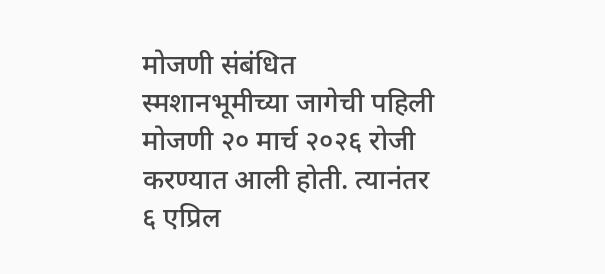मोजणी संबंधित स्मशानभूमीच्या जागेची पहिली मोजणी २० मार्च २०२६ रोजी करण्यात आली होती. त्यानंतर ६ एप्रिल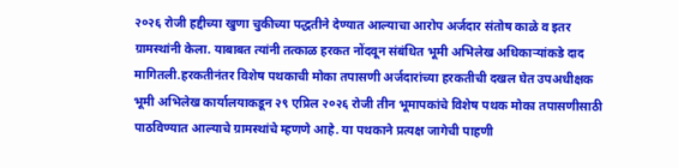२०२६ रोजी हद्दीच्या खुणा चुकीच्या पद्धतीने देण्यात आल्याचा आरोप अर्जदार संतोष काळे व इतर ग्रामस्थांनी केला. याबाबत त्यांनी तत्काळ हरकत नोंदवून संबंधित भूमी अभिलेख अधिकाऱ्यांकडे दाद मागितली.हरकतीनंतर विशेष पथकाची मोका तपासणी अर्जदारांच्या हरकतीची दखल घेत उपअधीक्षक भूमी अभिलेख कार्यालयाकडून २९ एप्रिल २०२६ रोजी तीन भूमापकांचे विशेष पथक मोका तपासणीसाठी पाठविण्यात आल्याचे ग्रामस्थांचे म्हणणे आहे. या पथकाने प्रत्यक्ष जागेची पाहणी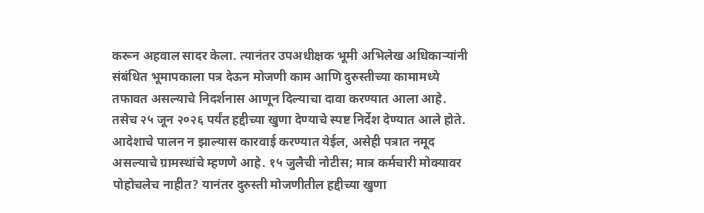करून अहवाल सादर केला. त्यानंतर उपअधीक्षक भूमी अभिलेख अधिकाऱ्यांनी संबंधित भूमापकाला पत्र देऊन मोजणी काम आणि दुरुस्तीच्या कामामध्ये तफावत असल्याचे निदर्शनास आणून दिल्याचा दावा करण्यात आला आहे. तसेच २५ जून २०२६ पर्यंत हद्दीच्या खुणा देण्याचे स्पष्ट निर्देश देण्यात आले होते. आदेशाचे पालन न झाल्यास कारवाई करण्यात येईल, असेही पत्रात नमूद असल्याचे ग्रामस्थांचे म्हणणे आहे. १५ जुलैची नोटीस; मात्र कर्मचारी मोक्यावर पोहोचलेच नाहीत? यानंतर दुरुस्ती मोजणीतील हद्दीच्या खुणा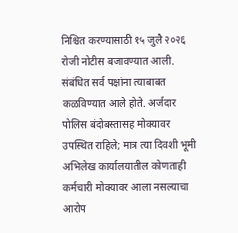निश्चित करण्यासाठी १५ जुलै २०२६ रोजी नोटीस बजावण्यात आली. संबंधित सर्व पक्षांना त्याबाबत कळविण्यात आले होते. अर्जदार पोलिस बंदोबस्तासह मोक्यावर उपस्थित राहिले; मात्र त्या दिवशी भूमी अभिलेख कार्यालयातील कोणताही कर्मचारी मोक्यावर आला नसल्याचा आरोप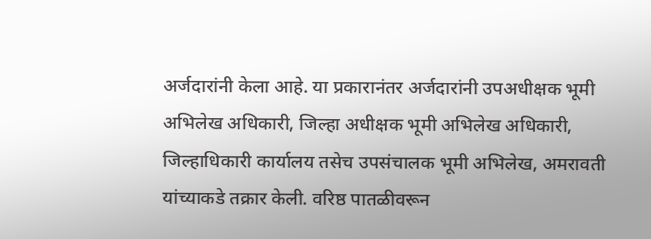अर्जदारांनी केला आहे. या प्रकारानंतर अर्जदारांनी उपअधीक्षक भूमी अभिलेख अधिकारी, जिल्हा अधीक्षक भूमी अभिलेख अधिकारी, जिल्हाधिकारी कार्यालय तसेच उपसंचालक भूमी अभिलेख, अमरावती यांच्याकडे तक्रार केली. वरिष्ठ पातळीवरून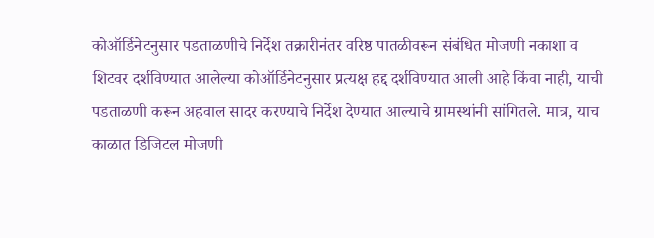कोऑर्डिनेटनुसार पडताळणीचे निर्देश तक्रारीनंतर वरिष्ठ पातळीवरून संबंधित मोजणी नकाशा व शिटवर दर्शविण्यात आलेल्या कोऑर्डिनेटनुसार प्रत्यक्ष हद्द दर्शविण्यात आली आहे किंवा नाही, याची पडताळणी करून अहवाल सादर करण्याचे निर्देश देण्यात आल्याचे ग्रामस्थांनी सांगितले. मात्र, याच काळात डिजिटल मोजणी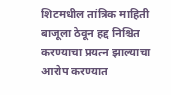शिटमधील तांत्रिक माहिती बाजूला ठेवून हद्द निश्चित करण्याचा प्रयत्न झाल्याचा आरोप करण्यात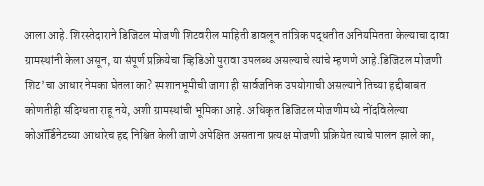आला आहे. शिरस्तेदाराने डिजिटल मोजणी शिटवरील माहिती डावलून तांत्रिक पद्धतीत अनियमितता केल्याचा दावा ग्रामस्थांनी केला असून, या संपूर्ण प्रक्रियेचा व्हिडिओ पुरावा उपलब्ध असल्याचे त्यांचे म्हणणे आहे.डिजिटल मोजणी शिट’चा आधार नेमका घेतला का? स्मशानभूमीची जागा ही सार्वजनिक उपयोगाची असल्याने तिच्या हद्दीबाबत कोणतीही संदिग्धता राहू नये, अशी ग्रामस्थांची भूमिका आहे. अधिकृत डिजिटल मोजणीमध्ये नोंदविलेल्या कोऑर्डिनेटच्या आधारेच हद्द निश्चित केली जाणे अपेक्षित असताना प्रत्यक्ष मोजणी प्रक्रियेत त्याचे पालन झाले का,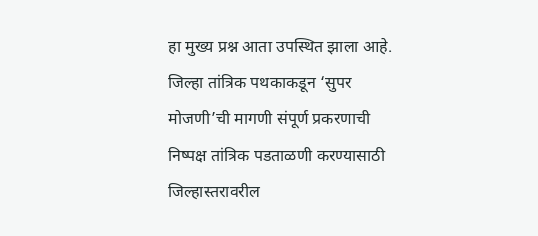हा मुख्य प्रश्न आता उपस्थित झाला आहे. जिल्हा तांत्रिक पथकाकडून ‘सुपर मोजणी’ची मागणी संपूर्ण प्रकरणाची निष्पक्ष तांत्रिक पडताळणी करण्यासाठी जिल्हास्तरावरील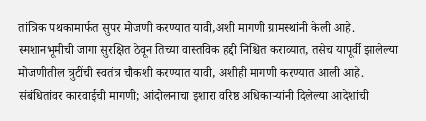तांत्रिक पथकामार्फत सुपर मोजणी करण्यात यावी,अशी मागणी ग्रामस्थांनी केली आहे. स्मशानभूमीची जागा सुरक्षित ठेवून तिच्या वास्तविक हद्दी निश्चित कराव्यात, तसेच यापूर्वी झालेल्या मोजणीतील त्रुटींची स्वतंत्र चौकशी करण्यात यावी, अशीही मागणी करण्यात आली आहे. संबंधितांवर कारवाईची मागणी; आंदोलनाचा इशारा वरिष्ठ अधिकाऱ्यांनी दिलेल्या आदेशांची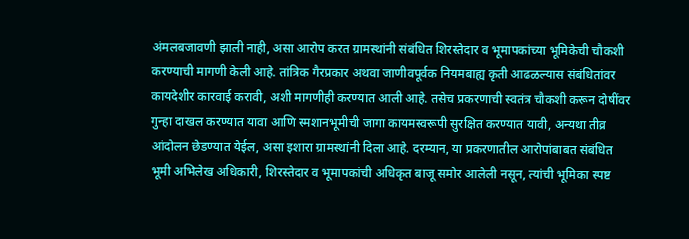अंमलबजावणी झाली नाही, असा आरोप करत ग्रामस्थांनी संबंधित शिरस्तेदार व भूमापकांच्या भूमिकेची चौकशी करण्याची मागणी केली आहे. तांत्रिक गैरप्रकार अथवा जाणीवपूर्वक नियमबाह्य कृती आढळल्यास संबंधितांवर कायदेशीर कारवाई करावी, अशी मागणीही करण्यात आली आहे. तसेच प्रकरणाची स्वतंत्र चौकशी करून दोषींवर गुन्हा दाखल करण्यात यावा आणि स्मशानभूमीची जागा कायमस्वरूपी सुरक्षित करण्यात यावी, अन्यथा तीव्र आंदोलन छेडण्यात येईल, असा इशारा ग्रामस्थांनी दिला आहे. दरम्यान, या प्रकरणातील आरोपांबाबत संबंधित भूमी अभिलेख अधिकारी, शिरस्तेदार व भूमापकांची अधिकृत बाजू समोर आलेली नसून, त्यांची भूमिका स्पष्ट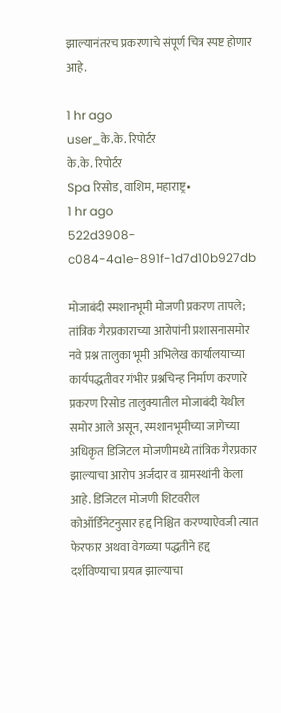झाल्यानंतरच प्रकरणाचे संपूर्ण चित्र स्पष्ट होणार आहे.

1 hr ago
user_के.के. रिपोर्टर
के.के. रिपोर्टर
Spa रिसोड, वाशिम, महाराष्ट्र•
1 hr ago
522d3908-c084-4a1e-891f-1d7d10b927db

मोजाबंदी स्मशानभूमी मोजणी प्रकरण तापले; तांत्रिक गैरप्रकाराच्या आरोपांनी प्रशासनासमोर नवे प्रश्न तालुका भूमी अभिलेख कार्यालयाच्या कार्यपद्धतीवर गंभीर प्रश्नचिन्ह निर्माण करणारे प्रकरण रिसोड तालुक्यातील मोजाबंदी येथील समोर आले असून, स्मशानभूमीच्या जागेच्या अधिकृत डिजिटल मोजणीमध्ये तांत्रिक गैरप्रकार झाल्याचा आरोप अर्जदार व ग्रामस्थांनी केला आहे. डिजिटल मोजणी शिटवरील कोऑर्डिनेटनुसार हद्द निश्चित करण्याऐवजी त्यात फेरफार अथवा वेगळ्या पद्धतीने हद्द दर्शविण्याचा प्रयत्न झाल्याचा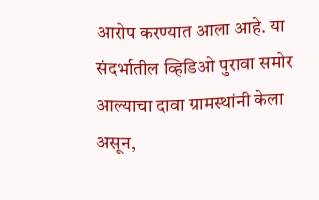आरोप करण्यात आला आहे. या संदर्भातील व्हिडिओ पुरावा समोर आल्याचा दावा ग्रामस्थांनी केला असून,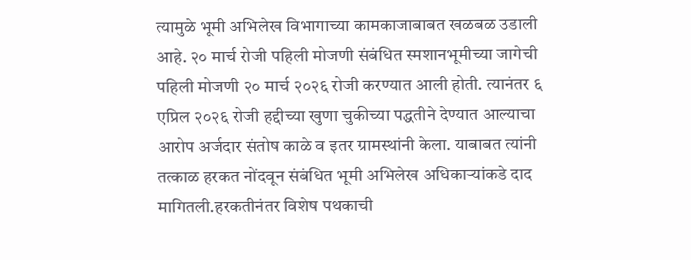त्यामुळे भूमी अभिलेख विभागाच्या कामकाजाबाबत खळबळ उडाली आहे. २० मार्च रोजी पहिली मोजणी संबंधित स्मशानभूमीच्या जागेची पहिली मोजणी २० मार्च २०२६ रोजी करण्यात आली होती. त्यानंतर ६ एप्रिल २०२६ रोजी हद्दीच्या खुणा चुकीच्या पद्धतीने देण्यात आल्याचा आरोप अर्जदार संतोष काळे व इतर ग्रामस्थांनी केला. याबाबत त्यांनी तत्काळ हरकत नोंदवून संबंधित भूमी अभिलेख अधिकाऱ्यांकडे दाद मागितली.हरकतीनंतर विशेष पथकाची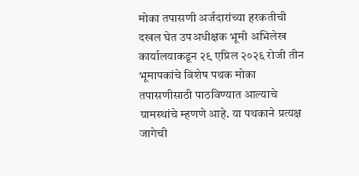मोका तपासणी अर्जदारांच्या हरकतीची दखल घेत उपअधीक्षक भूमी अभिलेख कार्यालयाकडून २९ एप्रिल २०२६ रोजी तीन भूमापकांचे विशेष पथक मोका तपासणीसाठी पाठविण्यात आल्याचे ग्रामस्थांचे म्हणणे आहे. या पथकाने प्रत्यक्ष जागेची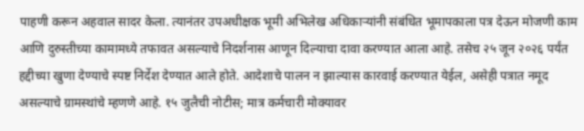पाहणी करून अहवाल सादर केला. त्यानंतर उपअधीक्षक भूमी अभिलेख अधिकाऱ्यांनी संबंधित भूमापकाला पत्र देऊन मोजणी काम आणि दुरुस्तीच्या कामामध्ये तफावत असल्याचे निदर्शनास आणून दिल्याचा दावा करण्यात आला आहे. तसेच २५ जून २०२६ पर्यंत हद्दीच्या खुणा देण्याचे स्पष्ट निर्देश देण्यात आले होते. आदेशाचे पालन न झाल्यास कारवाई करण्यात येईल, असेही पत्रात नमूद असल्याचे ग्रामस्थांचे म्हणणे आहे. १५ जुलैची नोटीस; मात्र कर्मचारी मोक्यावर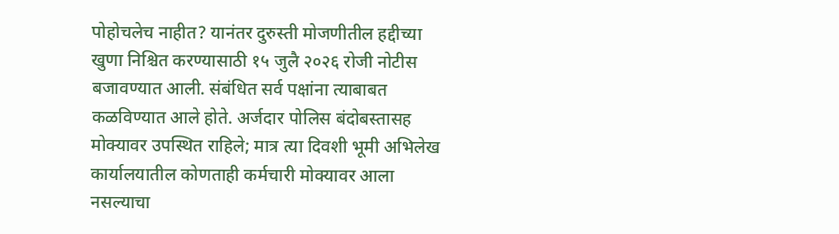पोहोचलेच नाहीत? यानंतर दुरुस्ती मोजणीतील हद्दीच्या खुणा निश्चित करण्यासाठी १५ जुलै २०२६ रोजी नोटीस बजावण्यात आली. संबंधित सर्व पक्षांना त्याबाबत कळविण्यात आले होते. अर्जदार पोलिस बंदोबस्तासह मोक्यावर उपस्थित राहिले; मात्र त्या दिवशी भूमी अभिलेख कार्यालयातील कोणताही कर्मचारी मोक्यावर आला नसल्याचा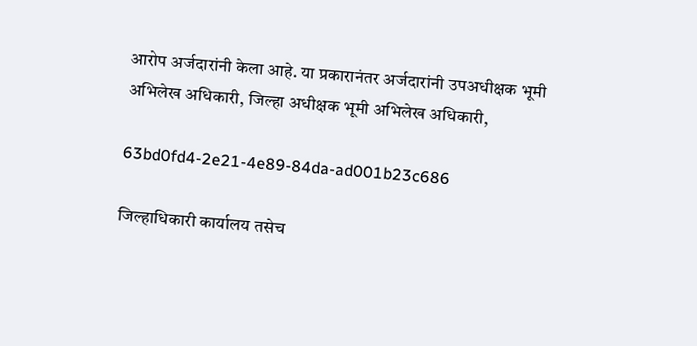आरोप अर्जदारांनी केला आहे. या प्रकारानंतर अर्जदारांनी उपअधीक्षक भूमी अभिलेख अधिकारी, जिल्हा अधीक्षक भूमी अभिलेख अधिकारी,

63bd0fd4-2e21-4e89-84da-ad001b23c686

जिल्हाधिकारी कार्यालय तसेच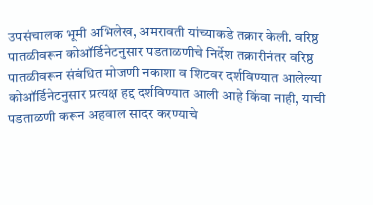उपसंचालक भूमी अभिलेख, अमरावती यांच्याकडे तक्रार केली. वरिष्ठ पातळीवरून कोऑर्डिनेटनुसार पडताळणीचे निर्देश तक्रारीनंतर वरिष्ठ पातळीवरून संबंधित मोजणी नकाशा व शिटवर दर्शविण्यात आलेल्या कोऑर्डिनेटनुसार प्रत्यक्ष हद्द दर्शविण्यात आली आहे किंवा नाही, याची पडताळणी करून अहवाल सादर करण्याचे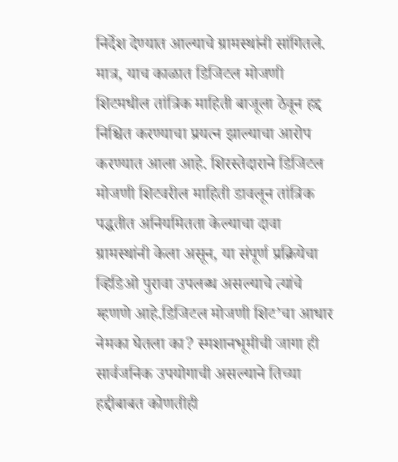निर्देश देण्यात आल्याचे ग्रामस्थांनी सांगितले. मात्र, याच काळात डिजिटल मोजणी शिटमधील तांत्रिक माहिती बाजूला ठेवून हद्द निश्चित करण्याचा प्रयत्न झाल्याचा आरोप करण्यात आला आहे. शिरस्तेदाराने डिजिटल मोजणी शिटवरील माहिती डावलून तांत्रिक पद्धतीत अनियमितता केल्याचा दावा ग्रामस्थांनी केला असून, या संपूर्ण प्रक्रियेचा व्हिडिओ पुरावा उपलब्ध असल्याचे त्यांचे म्हणणे आहे.डिजिटल मोजणी शिट’चा आधार नेमका घेतला का? स्मशानभूमीची जागा ही सार्वजनिक उपयोगाची असल्याने तिच्या हद्दीबाबत कोणतीही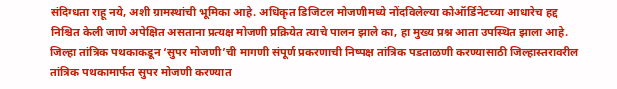संदिग्धता राहू नये, अशी ग्रामस्थांची भूमिका आहे. अधिकृत डिजिटल मोजणीमध्ये नोंदविलेल्या कोऑर्डिनेटच्या आधारेच हद्द निश्चित केली जाणे अपेक्षित असताना प्रत्यक्ष मोजणी प्रक्रियेत त्याचे पालन झाले का, हा मुख्य प्रश्न आता उपस्थित झाला आहे. जिल्हा तांत्रिक पथकाकडून ‘सुपर मोजणी’ची मागणी संपूर्ण प्रकरणाची निष्पक्ष तांत्रिक पडताळणी करण्यासाठी जिल्हास्तरावरील तांत्रिक पथकामार्फत सुपर मोजणी करण्यात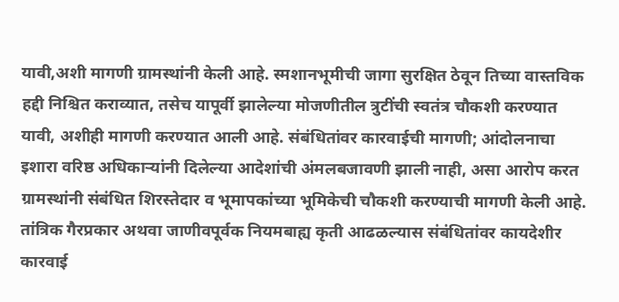यावी,अशी मागणी ग्रामस्थांनी केली आहे. स्मशानभूमीची जागा सुरक्षित ठेवून तिच्या वास्तविक हद्दी निश्चित कराव्यात, तसेच यापूर्वी झालेल्या मोजणीतील त्रुटींची स्वतंत्र चौकशी करण्यात यावी, अशीही मागणी करण्यात आली आहे. संबंधितांवर कारवाईची मागणी; आंदोलनाचा इशारा वरिष्ठ अधिकाऱ्यांनी दिलेल्या आदेशांची अंमलबजावणी झाली नाही, असा आरोप करत ग्रामस्थांनी संबंधित शिरस्तेदार व भूमापकांच्या भूमिकेची चौकशी करण्याची मागणी केली आहे. तांत्रिक गैरप्रकार अथवा जाणीवपूर्वक नियमबाह्य कृती आढळल्यास संबंधितांवर कायदेशीर कारवाई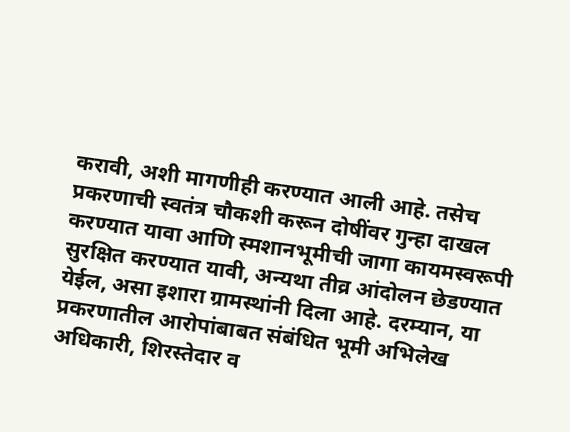करावी, अशी मागणीही करण्यात आली आहे. तसेच प्रकरणाची स्वतंत्र चौकशी करून दोषींवर गुन्हा दाखल करण्यात यावा आणि स्मशानभूमीची जागा कायमस्वरूपी सुरक्षित करण्यात यावी, अन्यथा तीव्र आंदोलन छेडण्यात येईल, असा इशारा ग्रामस्थांनी दिला आहे. दरम्यान, या प्रकरणातील आरोपांबाबत संबंधित भूमी अभिलेख अधिकारी, शिरस्तेदार व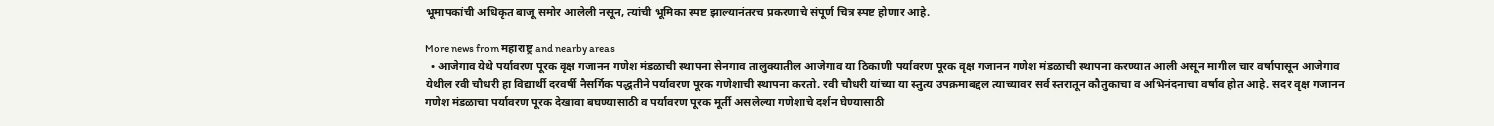भूमापकांची अधिकृत बाजू समोर आलेली नसून, त्यांची भूमिका स्पष्ट झाल्यानंतरच प्रकरणाचे संपूर्ण चित्र स्पष्ट होणार आहे.

More news from महाराष्ट्र and nearby areas
  • आजेगाव येथे पर्यावरण पूरक वृक्ष गजानन गणेश मंडळाची स्थापना सेनगाव तालुक्यातील आजेगाव या ठिकाणी पर्यावरण पूरक वृक्ष गजानन गणेश मंडळाची स्थापना करण्यात आली असून मागील चार वर्षापासून आजेगाव येथील रवी चौधरी हा विद्यार्थी दरवर्षी नैसर्गिक पद्धतीने पर्यावरण पूरक गणेशाची स्थापना करतो. रवी चौधरी यांच्या या स्तुत्य उपक्रमाबद्दल त्याच्यावर सर्व स्तरातून कौतुकाचा व अभिनंदनाचा वर्षाव होत आहे. सदर वृक्ष गजानन गणेश मंडळाचा पर्यावरण पूरक देखावा बघण्यासाठी व पर्यावरण पूरक मूर्ती असलेल्या गणेशाचे दर्शन घेण्यासाठी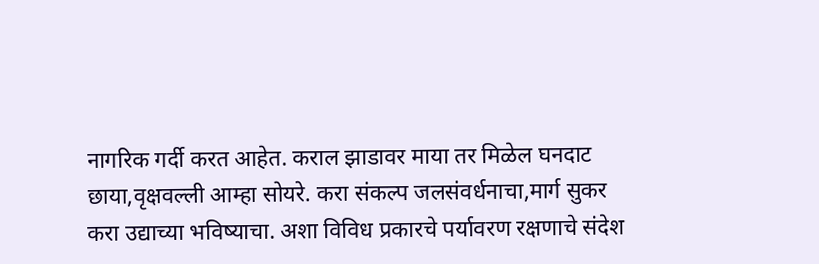नागरिक गर्दी करत आहेत. कराल झाडावर माया तर मिळेल घनदाट छाया,वृक्षवल्ली आम्हा सोयरे. करा संकल्प जलसंवर्धनाचा,मार्ग सुकर करा उद्याच्या भविष्याचा. अशा विविध प्रकारचे पर्यावरण रक्षणाचे संदेश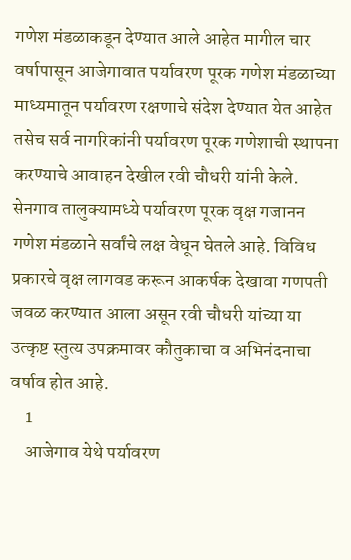गणेश मंडळाकडून देण्यात आले आहेत मागील चार वर्षापासून आजेगावात पर्यावरण पूरक गणेश मंडळाच्या माध्यमातून पर्यावरण रक्षणाचे संदेश देण्यात येत आहेत तसेच सर्व नागरिकांनी पर्यावरण पूरक गणेशाची स्थापना करण्याचे आवाहन देखील रवी चौधरी यांनी केले. सेनगाव तालुक्यामध्ये पर्यावरण पूरक वृक्ष गजानन गणेश मंडळाने सर्वांचे लक्ष वेधून घेतले आहे. विविध प्रकारचे वृक्ष लागवड करून आकर्षक देखावा गणपती जवळ करण्यात आला असून रवी चौधरी यांच्या या उत्कृष्ट स्तुत्य उपक्रमावर कौतुकाचा व अभिनंदनाचा वर्षाव होत आहे.
    1
    आजेगाव येथे पर्यावरण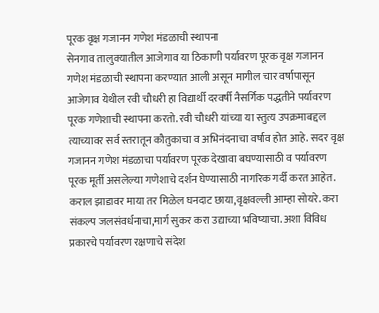पूरक वृक्ष गजानन गणेश मंडळाची स्थापना
सेनगाव तालुक्यातील आजेगाव या ठिकाणी पर्यावरण पूरक वृक्ष गजानन गणेश मंडळाची स्थापना करण्यात आली असून मागील चार वर्षापासून आजेगाव येथील रवी चौधरी हा विद्यार्थी दरवर्षी नैसर्गिक पद्धतीने पर्यावरण पूरक गणेशाची स्थापना करतो. रवी चौधरी यांच्या या स्तुत्य उपक्रमाबद्दल त्याच्यावर सर्व स्तरातून कौतुकाचा व अभिनंदनाचा वर्षाव होत आहे. सदर वृक्ष गजानन गणेश मंडळाचा पर्यावरण पूरक देखावा बघण्यासाठी व पर्यावरण पूरक मूर्ती असलेल्या गणेशाचे दर्शन घेण्यासाठी नागरिक गर्दी करत आहेत. कराल झाडावर माया तर मिळेल घनदाट छाया,वृक्षवल्ली आम्हा सोयरे. करा संकल्प जलसंवर्धनाचा,मार्ग सुकर करा उद्याच्या भविष्याचा. अशा विविध प्रकारचे पर्यावरण रक्षणाचे संदेश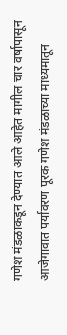गणेश मंडळाकडून देण्यात आले आहेत मागील चार वर्षापासून आजेगावात पर्यावरण पूरक गणेश मंडळाच्या माध्यमातून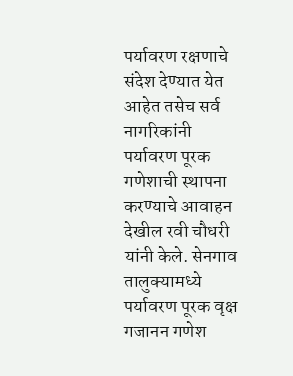पर्यावरण रक्षणाचे संदेश देण्यात येत आहेत तसेच सर्व नागरिकांनी पर्यावरण पूरक गणेशाची स्थापना करण्याचे आवाहन देखील रवी चौधरी यांनी केले. सेनगाव तालुक्यामध्ये पर्यावरण पूरक वृक्ष गजानन गणेश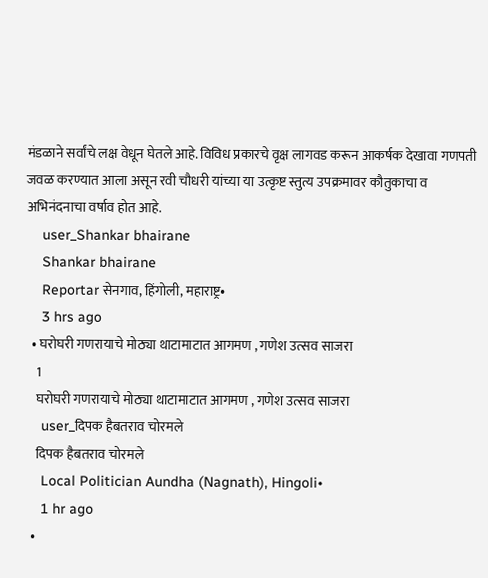मंडळाने सर्वांचे लक्ष वेधून घेतले आहे. विविध प्रकारचे वृक्ष लागवड करून आकर्षक देखावा गणपती जवळ करण्यात आला असून रवी चौधरी यांच्या या उत्कृष्ट स्तुत्य उपक्रमावर कौतुकाचा व अभिनंदनाचा वर्षाव होत आहे.
    user_Shankar bhairane
    Shankar bhairane
    Reportar सेनगाव, हिंगोली, महाराष्ट्र•
    3 hrs ago
  • घरोघरी गणरायाचे मोठ्या थाटामाटात आगमण , गणेश उत्सव साजरा
    1
    घरोघरी गणरायाचे मोठ्या थाटामाटात आगमण , गणेश उत्सव साजरा
    user_दिपक हैबतराव चोरमले
    दिपक हैबतराव चोरमले
    Local Politician Aundha (Nagnath), Hingoli•
    1 hr ago
  •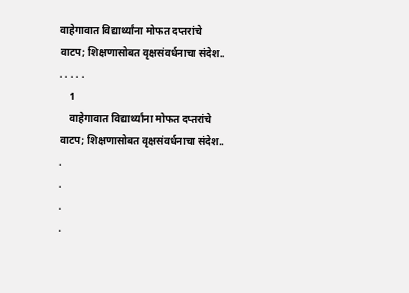वाहेगावात विद्यार्थ्यांना मोफत दप्तरांचे वाटप; शिक्षणासोबत वृक्षसंवर्धनाचा संदेश.. . . . . .
    1
    वाहेगावात विद्यार्थ्यांना मोफत दप्तरांचे वाटप; शिक्षणासोबत वृक्षसंवर्धनाचा संदेश..
.
.
.
.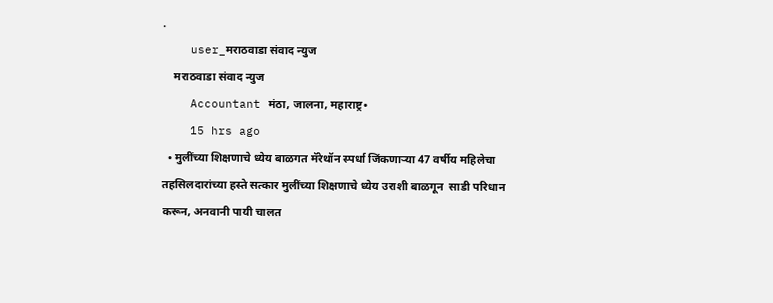.
    user_मराठवाडा संवाद न्युज
    मराठवाडा संवाद न्युज
    Accountant मंठा, जालना, महाराष्ट्र•
    15 hrs ago
  • मुलींच्या शिक्षणाचे ध्येय बाळगत मॅरेथॉन स्पर्धा जिंकणाऱ्या 47 वर्षीय महिलेचा तहसिलदारांच्या हस्ते सत्कार मुलींच्या शिक्षणाचे ध्येय उराशी बाळगून  साडी परिधान करून, अनवानी पायी चालत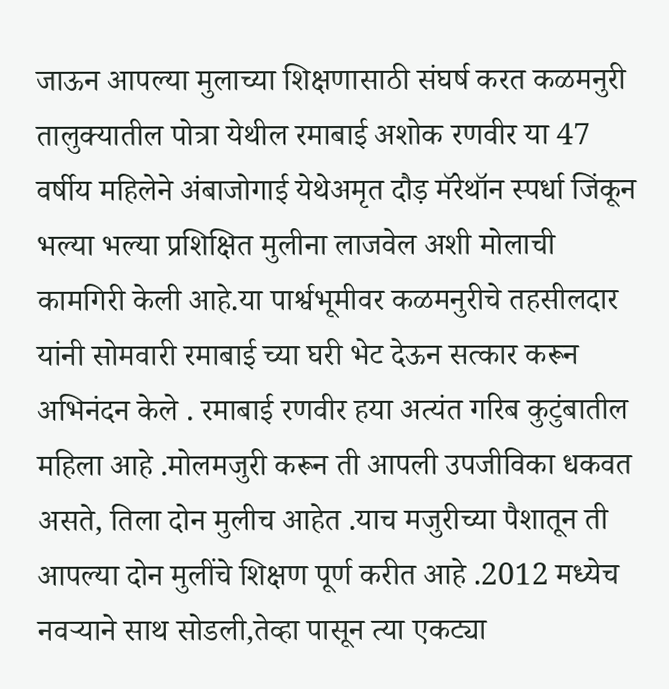जाऊन आपल्या मुलाच्या शिक्षणासाठी संघर्ष करत कळमनुरी तालुक्यातील पोत्रा येथील रमाबाई अशोक रणवीर या 47 वर्षीय महिलेने अंबाजोगाई येथेअमृत दौड़ मॅरेथॉन स्पर्धा जिंकून भल्या भल्या प्रशिक्षित मुलीना लाजवेल अशी मोलाची कामगिरी केली आहे.या पार्श्वभूमीवर कळमनुरीचे तहसीलदार यांनी सोमवारी रमाबाई च्या घरी भेट देऊन सत्कार करून अभिनंदन केले . रमाबाई रणवीर हया अत्यंत गरिब कुटुंबातील महिला आहे .मोलमजुरी करून ती आपली उपजीविका धकवत असते, तिला दोन मुलीच आहेत .याच मजुरीच्या पैशातून ती आपल्या दोन मुलींचे शिक्षण पूर्ण करीत आहे .2012 मध्येच नवऱ्याने साथ सोडली,तेव्हा पासून त्या एकट्या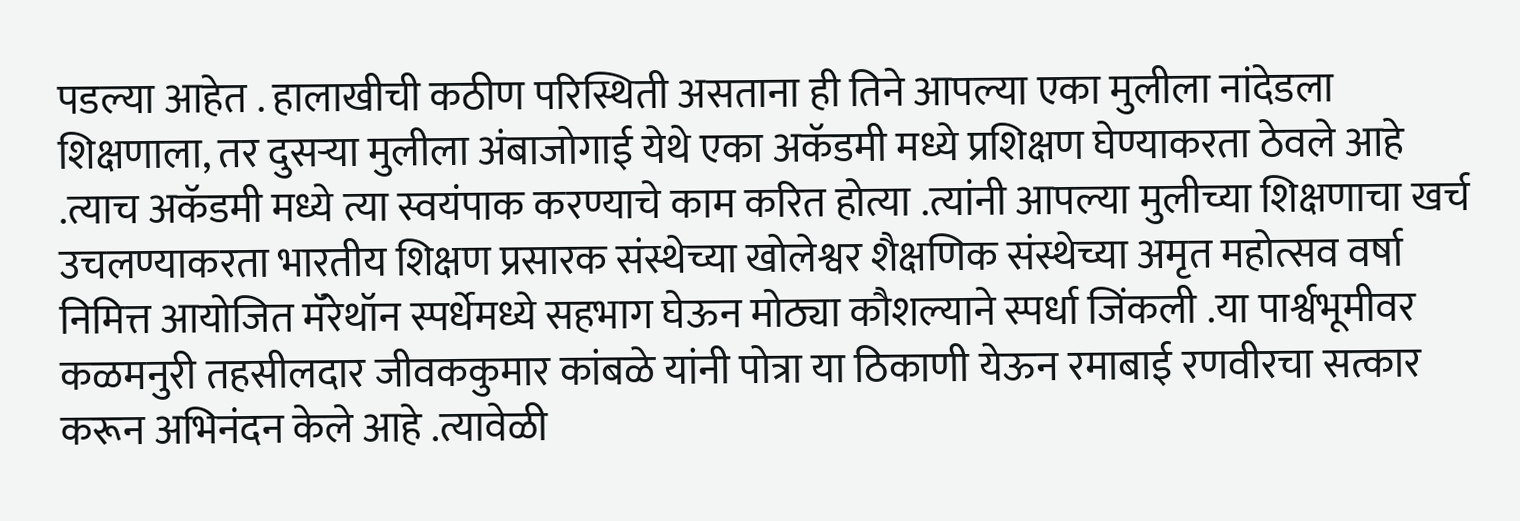पडल्या आहेत . हालाखीची कठीण परिस्थिती असताना ही तिने आपल्या एका मुलीला नांदेडला शिक्षणाला, तर दुसऱ्या मुलीला अंबाजोगाई येथे एका अकॅडमी मध्ये प्रशिक्षण घेण्याकरता ठेवले आहे .त्याच अकॅडमी मध्ये त्या स्वयंपाक करण्याचे काम करित होत्या .त्यांनी आपल्या मुलीच्या शिक्षणाचा खर्च उचलण्याकरता भारतीय शिक्षण प्रसारक संस्थेच्या खोलेश्वर शैक्षणिक संस्थेच्या अमृत महोत्सव वर्षा निमित्त आयोजित मॅरेथॉन स्पर्धेमध्ये सहभाग घेऊन मोठ्या कौशल्याने स्पर्धा जिंकली .या पार्श्वभूमीवर कळमनुरी तहसीलदार जीवककुमार कांबळे यांनी पोत्रा या ठिकाणी येऊन रमाबाई रणवीरचा सत्कार करून अभिनंदन केले आहे .त्यावेळी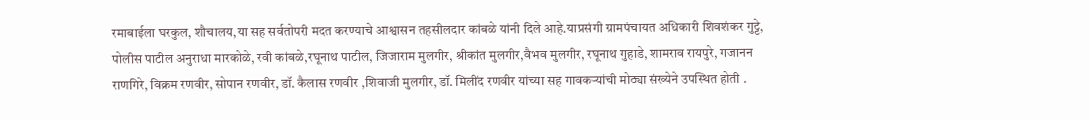रमाबाईला घरकुल, शौचालय,या सह सर्वतोपरी मदत करण्याचे आश्वासन तहसीलदार कांबळे यांनी दिले आहे.याप्रसंगी ग्रामपंचायत अधिकारी शिवशंकर गुट्टे, पोलीस पाटील अनुराधा मारकोळे, रवी कांबळे,रघूनाथ पाटील, जिजाराम मुलगीर, श्रीकांत मुलगीर,वैभव मुलगीर, रघूनाथ गुहाडे, शामराव रायपुरे, गजानन राणगिरे, विक्रम रणवीर, सोपान रणवीर, डॉ. कैलास रणवीर ,शिवाजी मुलगीर, डॉ. मिलींद रणवीर यांच्या सह गावकऱ्यांची मोठ्या संख्येने उपस्थित होती .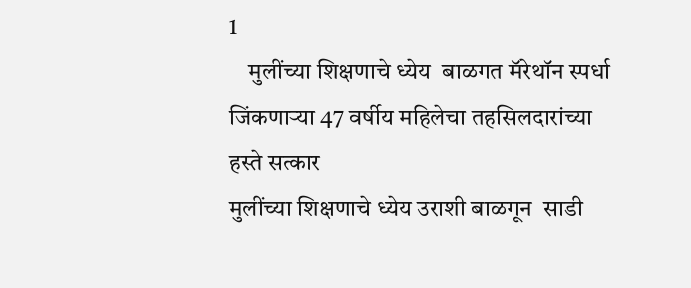1
    मुलींच्या शिक्षणाचे ध्येय  बाळगत मॅरेथॉन स्पर्धा जिंकणाऱ्या 47 वर्षीय महिलेचा तहसिलदारांच्या हस्ते सत्कार
मुलींच्या शिक्षणाचे ध्येय उराशी बाळगून  साडी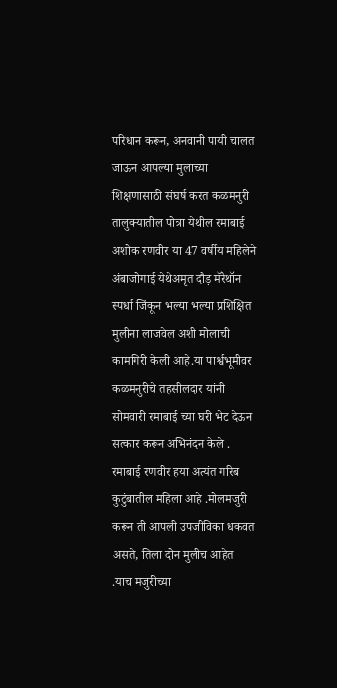परिधान करून, अनवानी पायी चालत जाऊन आपल्या मुलाच्या शिक्षणासाठी संघर्ष करत कळमनुरी तालुक्यातील पोत्रा येथील रमाबाई अशोक रणवीर या 47 वर्षीय महिलेने अंबाजोगाई येथेअमृत दौड़ मॅरेथॉन स्पर्धा जिंकून भल्या भल्या प्रशिक्षित मुलीना लाजवेल अशी मोलाची कामगिरी केली आहे.या पार्श्वभूमीवर कळमनुरीचे तहसीलदार यांनी सोमवारी रमाबाई च्या घरी भेट देऊन सत्कार करून अभिनंदन केले .
रमाबाई रणवीर हया अत्यंत गरिब कुटुंबातील महिला आहे .मोलमजुरी करून ती आपली उपजीविका धकवत असते, तिला दोन मुलीच आहेत .याच मजुरीच्या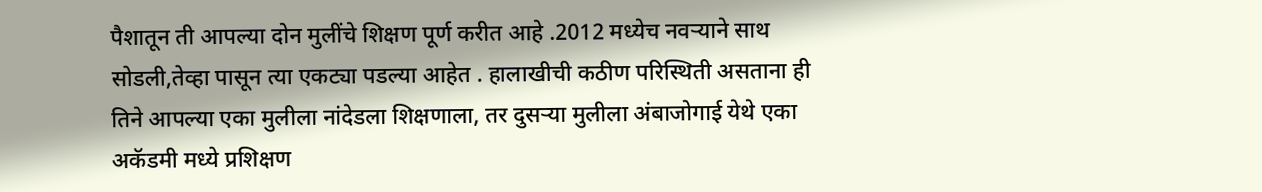पैशातून ती आपल्या दोन मुलींचे शिक्षण पूर्ण करीत आहे .2012 मध्येच नवऱ्याने साथ सोडली,तेव्हा पासून त्या एकट्या पडल्या आहेत . हालाखीची कठीण परिस्थिती असताना ही तिने आपल्या एका मुलीला नांदेडला शिक्षणाला, तर दुसऱ्या मुलीला अंबाजोगाई येथे एका अकॅडमी मध्ये प्रशिक्षण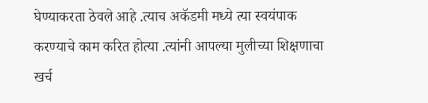घेण्याकरता ठेवले आहे .त्याच अकॅडमी मध्ये त्या स्वयंपाक करण्याचे काम करित होत्या .त्यांनी आपल्या मुलीच्या शिक्षणाचा खर्च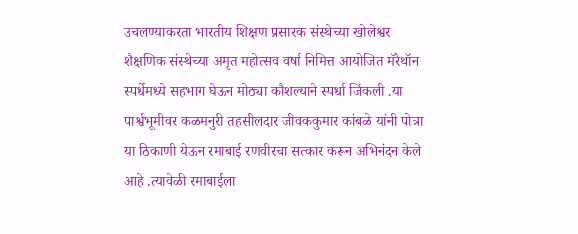उचलण्याकरता भारतीय शिक्षण प्रसारक संस्थेच्या खोलेश्वर शैक्षणिक संस्थेच्या अमृत महोत्सव वर्षा निमित्त आयोजित मॅरेथॉन स्पर्धेमध्ये सहभाग घेऊन मोठ्या कौशल्याने स्पर्धा जिंकली .या पार्श्वभूमीवर कळमनुरी तहसीलदार जीवककुमार कांबळे यांनी पोत्रा या ठिकाणी येऊन रमाबाई रणवीरचा सत्कार करून अभिनंदन केले आहे .त्यावेळी रमाबाईला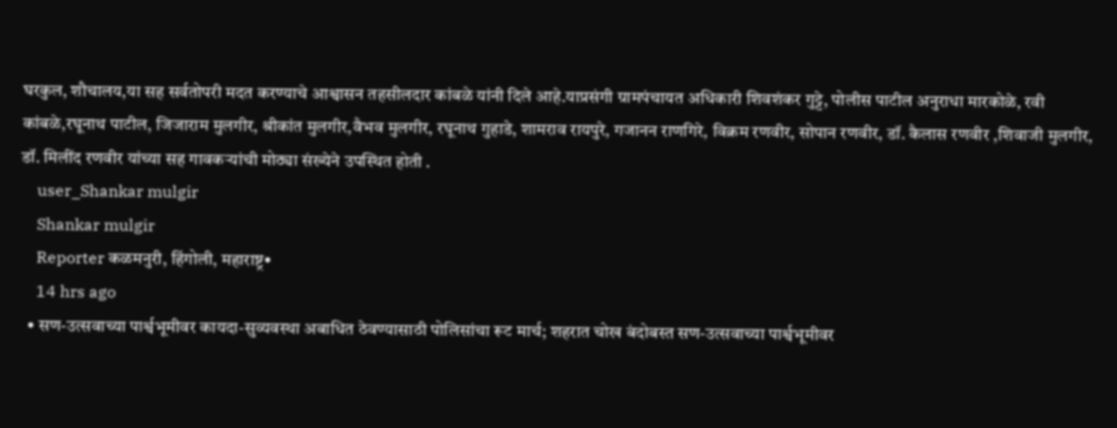घरकुल, शौचालय,या सह सर्वतोपरी मदत करण्याचे आश्वासन तहसीलदार कांबळे यांनी दिले आहे.याप्रसंगी ग्रामपंचायत अधिकारी शिवशंकर गुट्टे, पोलीस पाटील अनुराधा मारकोळे, रवी कांबळे,रघूनाथ पाटील, जिजाराम मुलगीर, श्रीकांत मुलगीर,वैभव मुलगीर, रघूनाथ गुहाडे, शामराव रायपुरे, गजानन राणगिरे, विक्रम रणवीर, सोपान रणवीर, डॉ. कैलास रणवीर ,शिवाजी मुलगीर, डॉ. मिलींद रणवीर यांच्या सह गावकऱ्यांची मोठ्या संख्येने उपस्थित होती .
    user_Shankar mulgir
    Shankar mulgir
    Reporter कळमनुरी, हिंगोली, महाराष्ट्र•
    14 hrs ago
  • सण-उत्सवाच्या पार्श्वभूमीवर कायदा-सुव्यवस्था अबाधित ठेवण्यासाठी पोलिसांचा रूट मार्च; शहरात चोख बंदोबस्त सण-उत्सवाच्या पार्श्वभूमीवर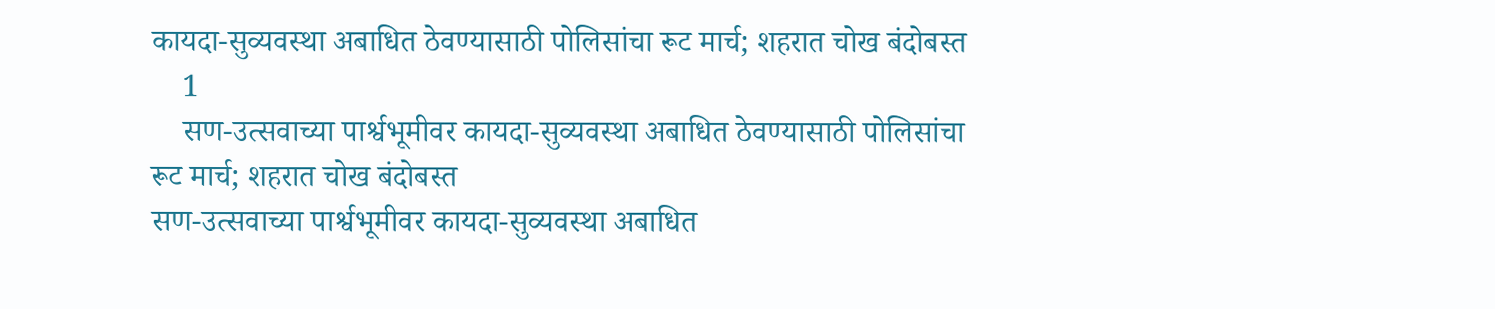कायदा-सुव्यवस्था अबाधित ठेवण्यासाठी पोलिसांचा रूट मार्च; शहरात चोख बंदोबस्त
    1
    सण-उत्सवाच्या पार्श्वभूमीवर कायदा-सुव्यवस्था अबाधित ठेवण्यासाठी पोलिसांचा रूट मार्च; शहरात चोख बंदोबस्त
सण-उत्सवाच्या पार्श्वभूमीवर कायदा-सुव्यवस्था अबाधित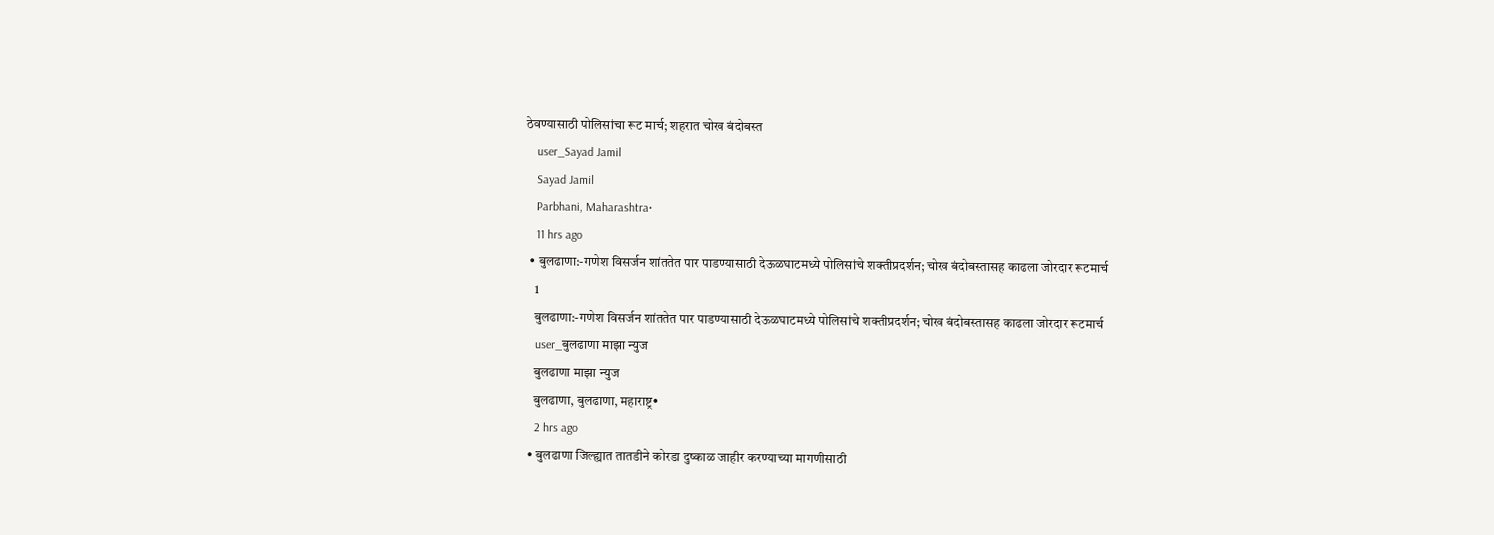ठेवण्यासाठी पोलिसांचा रूट मार्च; शहरात चोख बंदोबस्त
    user_Sayad Jamil
    Sayad Jamil
    Parbhani, Maharashtra•
    11 hrs ago
  • बुलढाणा:-गणेश विसर्जन शांततेत पार पाडण्यासाठी देऊळघाटमध्ये पोलिसांचे शक्तीप्रदर्शन; चोख बंदोबस्तासह काढला जोरदार रूटमार्च
    1
    बुलढाणा:-गणेश विसर्जन शांततेत पार पाडण्यासाठी देऊळघाटमध्ये पोलिसांचे शक्तीप्रदर्शन; चोख बंदोबस्तासह काढला जोरदार रूटमार्च
    user_बुलढाणा माझा न्युज
    बुलढाणा माझा न्युज
    बुलढाणा, बुलढाणा, महाराष्ट्र•
    2 hrs ago
  • बुलढाणा जिल्ह्यात तातडीने कोरडा दुष्काळ जाहीर करण्याच्या मागणीसाठी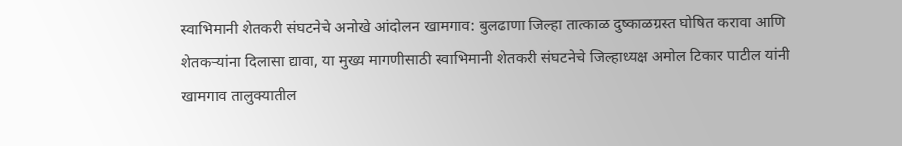स्वाभिमानी शेतकरी संघटनेचे अनोखे आंदोलन खामगाव: बुलढाणा जिल्हा तात्काळ दुष्काळग्रस्त घोषित करावा आणि शेतकऱ्यांना दिलासा द्यावा, या मुख्य मागणीसाठी स्वाभिमानी शेतकरी संघटनेचे जिल्हाध्यक्ष अमोल टिकार पाटील यांनी खामगाव तालुक्यातील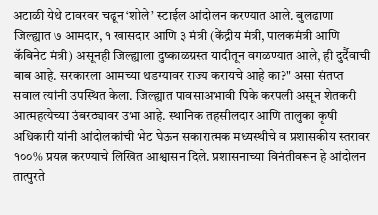अटाळी येथे टावरवर चढून ‘शोले’ स्टाईल आंदोलन करण्यात आले. बुलढाणा जिल्ह्यात ७ आमदार, १ खासदार आणि ३ मंत्री (केंद्रीय मंत्री, पालकमंत्री आणि कॅबिनेट मंत्री) असूनही जिल्ह्याला दुष्काळग्रस्त यादीतून वगळण्यात आले, ही दुर्दैवाची बाब आहे. सरकारला आमच्या थडग्यावर राज्य करायचे आहे का?" असा संतप्त सवाल त्यांनी उपस्थित केला. जिल्ह्यात पावसाअभावी पिके करपली असून शेतकरी आत्महत्येच्या उंबरठ्यावर उभा आहे. स्थानिक तहसीलदार आणि तालुका कृषी अधिकारी यांनी आंदोलकांची भेट घेऊन सकारात्मक मध्यस्थीचे व प्रशासकीय स्तरावर १००% प्रयत्न करण्याचे लिखित आश्वासन दिले. प्रशासनाच्या विनंतीवरून हे आंदोलन तात्पुरते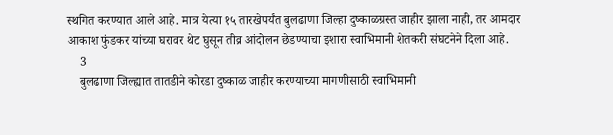स्थगित करण्यात आले आहे. मात्र येत्या १५ तारखेपर्यंत बुलढाणा जिल्हा दुष्काळग्रस्त जाहीर झाला नाही, तर आमदार आकाश फुंडकर यांच्या घरावर थेट घुसून तीव्र आंदोलन छेडण्याचा इशारा स्वाभिमानी शेतकरी संघटनेने दिला आहे.
    3
    बुलढाणा जिल्ह्यात तातडीने कोरडा दुष्काळ जाहीर करण्याच्या मागणीसाठी स्वाभिमानी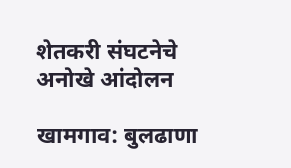शेतकरी संघटनेचे अनोखे आंदोलन

खामगाव: बुलढाणा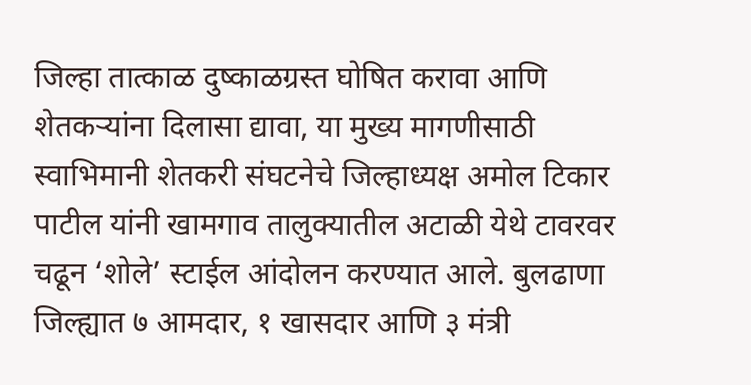जिल्हा तात्काळ दुष्काळग्रस्त घोषित करावा आणि शेतकऱ्यांना दिलासा द्यावा, या मुख्य मागणीसाठी स्वाभिमानी शेतकरी संघटनेचे जिल्हाध्यक्ष अमोल टिकार पाटील यांनी खामगाव तालुक्यातील अटाळी येथे टावरवर चढून ‘शोले’ स्टाईल आंदोलन करण्यात आले. बुलढाणा जिल्ह्यात ७ आमदार, १ खासदार आणि ३ मंत्री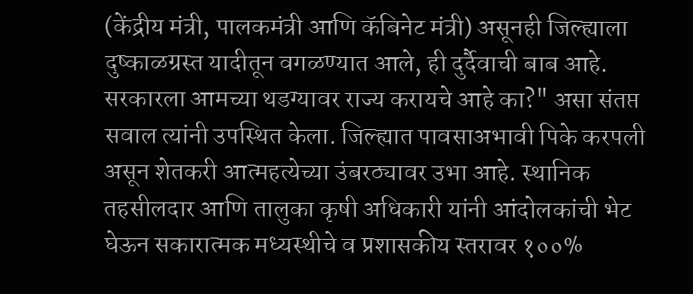(केंद्रीय मंत्री, पालकमंत्री आणि कॅबिनेट मंत्री) असूनही जिल्ह्याला दुष्काळग्रस्त यादीतून वगळण्यात आले, ही दुर्दैवाची बाब आहे. सरकारला आमच्या थडग्यावर राज्य करायचे आहे का?" असा संतप्त सवाल त्यांनी उपस्थित केला. जिल्ह्यात पावसाअभावी पिके करपली असून शेतकरी आत्महत्येच्या उंबरठ्यावर उभा आहे. स्थानिक तहसीलदार आणि तालुका कृषी अधिकारी यांनी आंदोलकांची भेट घेऊन सकारात्मक मध्यस्थीचे व प्रशासकीय स्तरावर १००%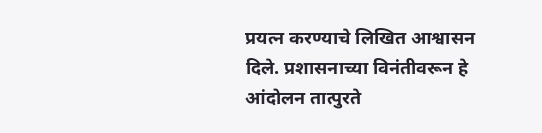प्रयत्न करण्याचे लिखित आश्वासन दिले. प्रशासनाच्या विनंतीवरून हे आंदोलन तात्पुरते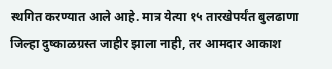स्थगित करण्यात आले आहे. मात्र येत्या १५ तारखेपर्यंत बुलढाणा जिल्हा दुष्काळग्रस्त जाहीर झाला नाही, तर आमदार आकाश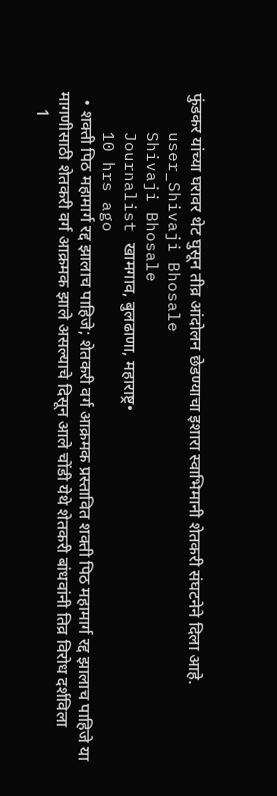फुंडकर यांच्या घरावर थेट घुसून तीव्र आंदोलन छेडण्याचा इशारा स्वाभिमानी शेतकरी संघटनेने दिला आहे.
    user_Shivaji Bhosale
    Shivaji Bhosale
    Journalist खामगाव, बुलढाणा, महाराष्ट्र•
    10 hrs ago
  • शक्ती पिठ महामार्ग रद्द झालाच पाहिजे; शेतकरी वर्ग आक्रमक प्रस्तावित शक्ती पिठ महामार्ग रद्द झालाच पाहिजे या मागणीसाठी शेतकरी वर्ग आक्रमक झाले असल्याचे दिसून आले चोंडी येथे शेतकरी बांधवांनी तिव्र विरोध दर्शविला
    1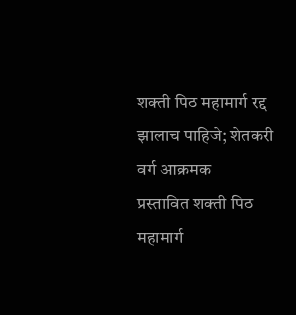शक्ती पिठ महामार्ग रद्द झालाच पाहिजे; शेतकरी वर्ग आक्रमक
प्रस्तावित शक्ती पिठ महामार्ग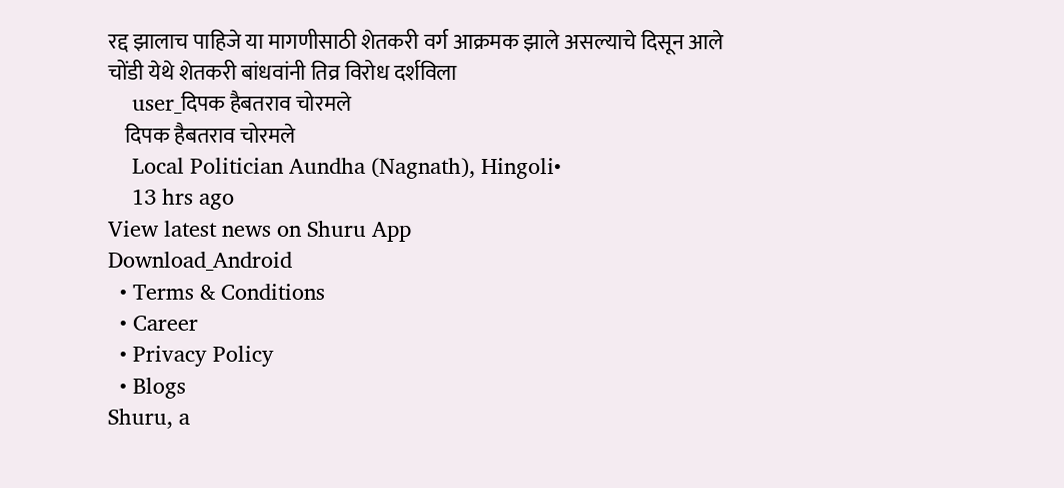रद्द झालाच पाहिजे या मागणीसाठी शेतकरी वर्ग आक्रमक झाले असल्याचे दिसून आले चोंडी येथे शेतकरी बांधवांनी तिव्र विरोध दर्शविला
    user_दिपक हैबतराव चोरमले
    दिपक हैबतराव चोरमले
    Local Politician Aundha (Nagnath), Hingoli•
    13 hrs ago
View latest news on Shuru App
Download_Android
  • Terms & Conditions
  • Career
  • Privacy Policy
  • Blogs
Shuru, a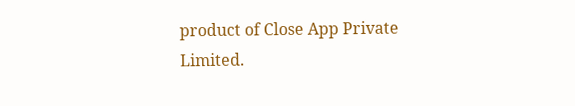product of Close App Private Limited.